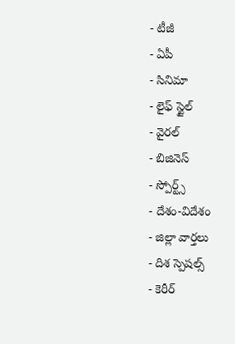- టీజీ
- ఏపీ
- సినిమా
- లైఫ్ స్టైల్
- వైరల్
- బిజినెస్
- స్పోర్ట్స్
- దేశం-విదేశం
- జిల్లా వార్తలు
- దిశ స్పెషల్స్
- కెరీర్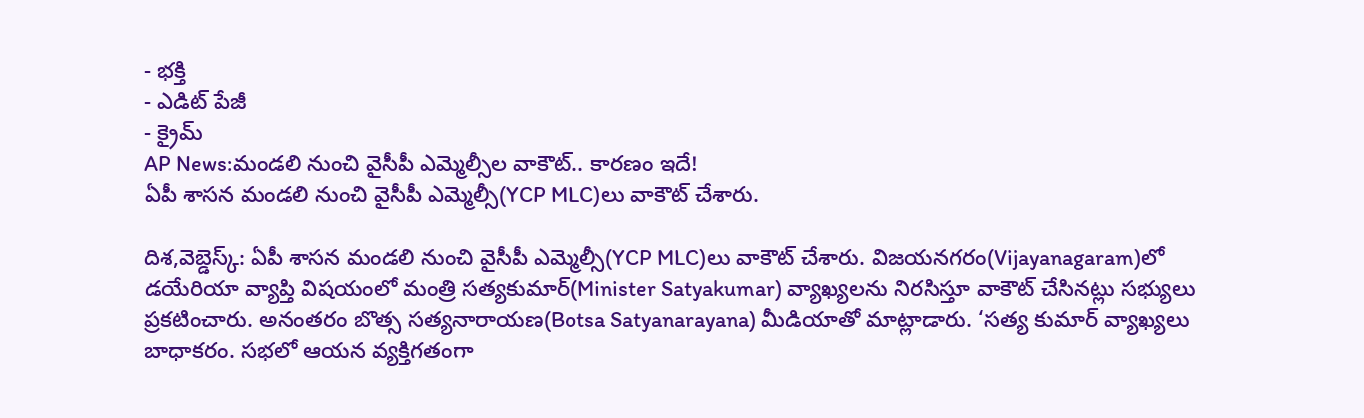- భక్తి
- ఎడిట్ పేజీ
- క్రైమ్
AP News:మండలి నుంచి వైసీపీ ఎమ్మెల్సీల వాకౌట్.. కారణం ఇదే!
ఏపీ శాసన మండలి నుంచి వైసీపీ ఎమ్మెల్సీ(YCP MLC)లు వాకౌట్ చేశారు.

దిశ,వెబ్డెస్క్: ఏపీ శాసన మండలి నుంచి వైసీపీ ఎమ్మెల్సీ(YCP MLC)లు వాకౌట్ చేశారు. విజయనగరం(Vijayanagaram)లో డయేరియా వ్యాప్తి విషయంలో మంత్రి సత్యకుమార్(Minister Satyakumar) వ్యాఖ్యలను నిరసిస్తూ వాకౌట్ చేసినట్లు సభ్యులు ప్రకటించారు. అనంతరం బొత్స సత్యనారాయణ(Botsa Satyanarayana) మీడియాతో మాట్లాడారు. ‘సత్య కుమార్ వ్యాఖ్యలు బాధాకరం. సభలో ఆయన వ్యక్తిగతంగా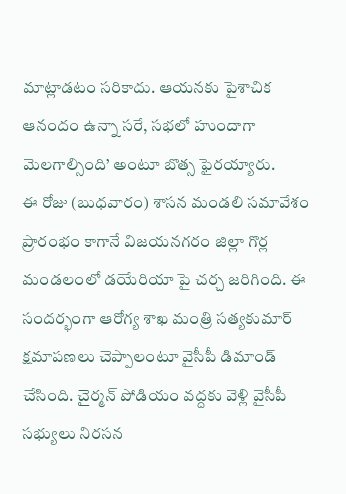మాట్లాడటం సరికాదు. ఆయనకు పైశాచిక ఆనందం ఉన్నా సరే, సభలో హుందాగా మెలగాల్సింది’ అంటూ బొత్స ఫైరయ్యారు.
ఈ రోజు (బుధవారం) శాసన మండలి సమావేశం ప్రారంభం కాగానే విజయనగరం జిల్లా గొర్ల మండలంలో డయేరియా పై చర్చ జరిగింది. ఈ సందర్భంగా ఆరోగ్య శాఖ మంత్రి సత్యకుమార్ క్షమాపణలు చెప్పాలంటూ వైసీపీ డిమాండ్ చేసింది. చైర్మన్ పోడియం వద్దకు వెళ్లి వైసీపీ సభ్యులు నిరసన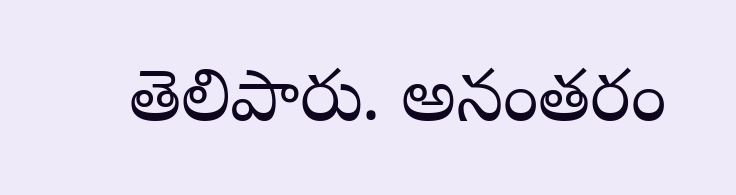తెలిపారు. అనంతరం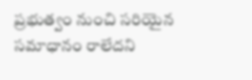ప్రభుత్వం నుంచి సరియైన సమాధానం రాలేదని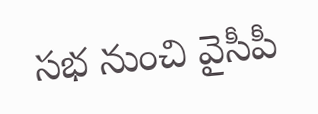సభ నుంచి వైసీపీ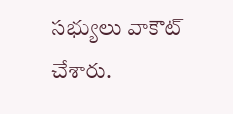సభ్యులు వాకౌట్ చేశారు.